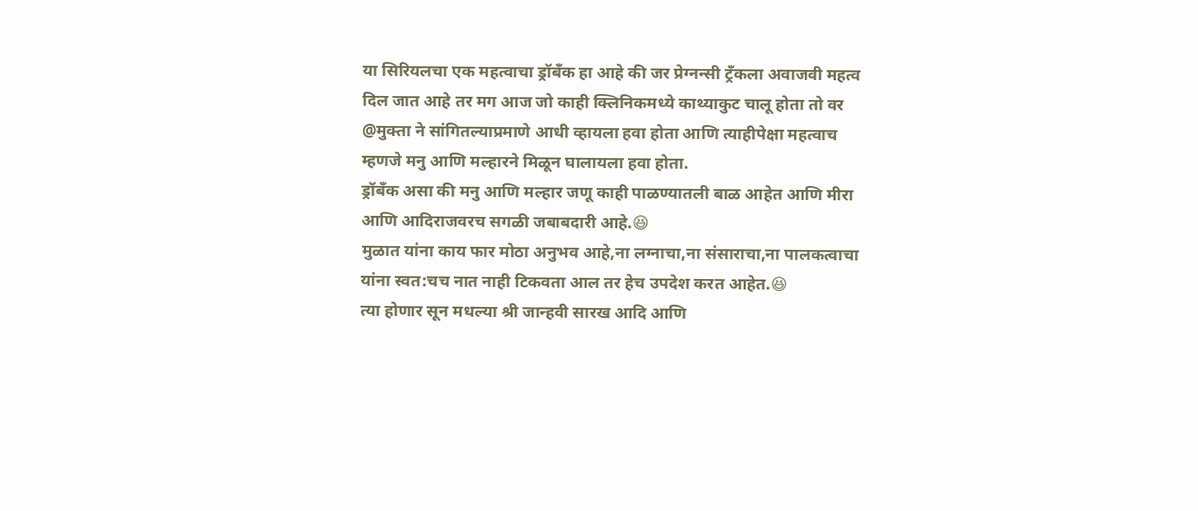या सिरियलचा एक महत्वाचा ड्रॉबँक हा आहे की जर प्रेग्नन्सी ट्रँकला अवाजवी महत्व दिल जात आहे तर मग आज जो काही क्लिनिकमध्ये काथ्याकुट चालू होता तो वर @मुक्ता ने सांगितल्याप्रमाणे आधी व्हायला हवा होता आणि त्याहीपेक्षा महत्वाच म्हणजे मनु आणि मल्हारने मिळून घालायला हवा होता.
ड्रॉबँक असा की मनु आणि मल्हार जणू काही पाळण्यातली बाळ आहेत आणि मीरा आणि आदिराजवरच सगळी जबाबदारी आहे.😆
मुळात यांना काय फार मोठा अनुभव आहे,ना लग्नाचा,ना संसाराचा,ना पालकत्वाचा
यांना स्वत:चच नात नाही टिकवता आल तर हेच उपदेश करत आहेत.😆
त्या होणार सून मधल्या श्री जान्हवी सारख आदि आणि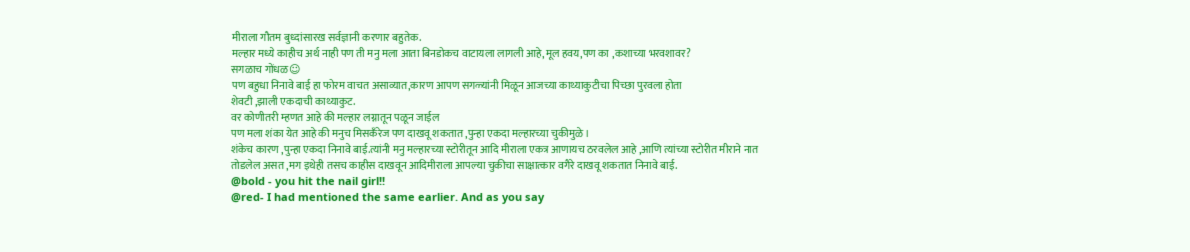मीराला गौतम बुध्दांसारख सर्वज्ञानी करणार बहुतेक.
मल्हार मध्ये काहीच अर्थ नाही पण ती मनु मला आता बिनडोकच वाटायला लागली आहे,मूल हवय,पण का ,कशाच्या भरवशावर?
सगळाच गोंधळ☺
पण बहुधा निनावे बाई हा फोरम वाचत असाव्यात,कारण आपण सगळ्यांनी मिळून आजच्या काथ्याकुटीचा पिच्छा पुरवला होता
शेवटी ,झाली एकदाची काथ्याकुट.
वर कोणीतरी म्हणत आहे की मल्हार लग्नातून पळून जाईल
पण मला शंका येत आहे की मनुच मिसकँरेज पण दाखवू शकतात ,पुन्हा एकदा मल्हारच्या चुकीमुळे।
शंकेच कारण ,पुन्हा एकदा निनावे बाई.त्यांनी मनु मल्हारच्या स्टोरीतून आदि मीराला एकत्र आणायच ठरवलेल आहे ,आणि त्यांच्या स्टोरीत मीराने नात तोडलेल असत ,मग इथेही तसच काहीस दाखवून आदिमीराला आपल्या चुकीचा साक्षात्कार वगैरे दाखवू शकतात निनावे बाई.
@bold - you hit the nail girl!!
@red- I had mentioned the same earlier. And as you say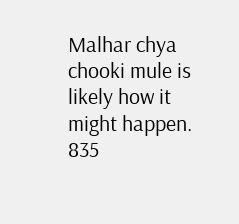Malhar chya chooki mule is likely how it might happen.
835